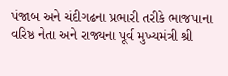પંજાબ અને ચંદીગઢના પ્રભારી તરીકે ભાજપાના વરિષ્ઠ નેતા અને રાજ્યના પૂર્વ મુખ્યમંત્રી શ્રી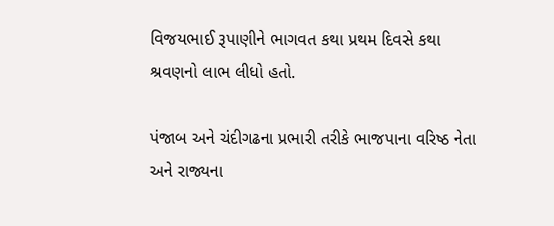વિજયભાઈ રૂપાણીને ભાગવત કથા પ્રથમ દિવસે કથા શ્રવણનો લાભ લીધો હતો.

પંજાબ અને ચંદીગઢના પ્રભારી તરીકે ભાજપાના વરિષ્ઠ નેતા અને રાજ્યના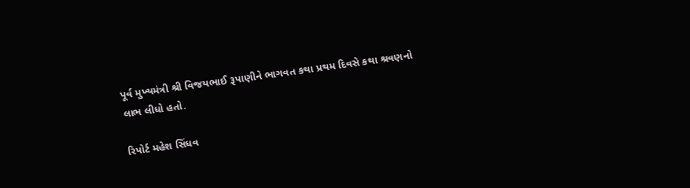પૂર્વ મુખ્યમંત્રી શ્રી વિજયભાઈ રૂપાણીને ભાગવત કથા પ્રથમ દિવસે કથા શ્રવણનો લાભ લીધો હતો.

રિપોર્ટ મહેશ સિંધવ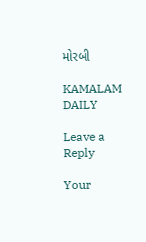મોરબી

KAMALAM DAILY

Leave a Reply

Your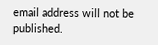email address will not be published.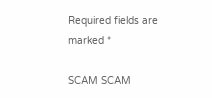Required fields are marked *

SCAM SCAM